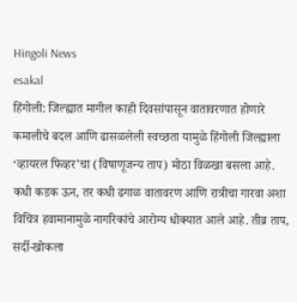Hingoli News
esakal
हिंगोली: जिल्ह्यात मागील काही दिवसांपासून वातावरणात होणारे कमालीचे बदल आणि ढासळलेली स्वच्छता यामुळे हिंगोली जिल्ह्याला ‘व्हायरल फिव्हर’चा (विषाणूजन्य ताप) मोठा विळखा बसला आहे. कधी कडक ऊन, तर कधी ढगाळ वातावरण आणि रात्रीचा गारवा अशा विचित्र हवामानामुळे नागरिकांचे आरोग्य धोक्यात आले आहे. तीव्र ताप, सर्दी-खोकला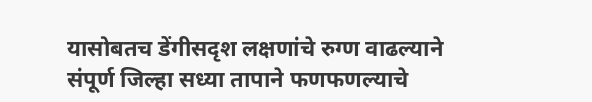यासोबतच डेंगीसदृश लक्षणांचे रुग्ण वाढल्याने संपूर्ण जिल्हा सध्या तापाने फणफणल्याचे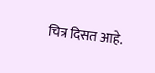चित्र दिसत आहे.